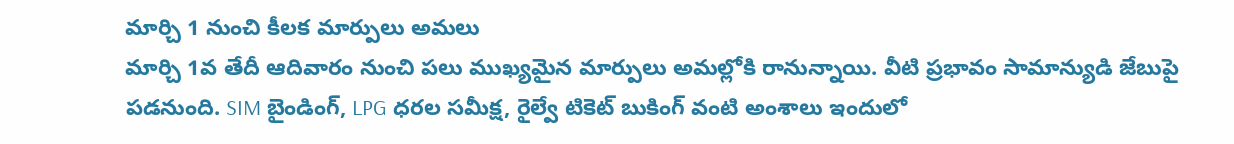మార్చి 1 నుంచి కీలక మార్పులు అమలు
మార్చి 1వ తేదీ ఆదివారం నుంచి పలు ముఖ్యమైన మార్పులు అమల్లోకి రానున్నాయి. వీటి ప్రభావం సామాన్యుడి జేబుపై పడనుంది. SIM బైండింగ్, LPG ధరల సమీక్ష, రైల్వే టికెట్ బుకింగ్ వంటి అంశాలు ఇందులో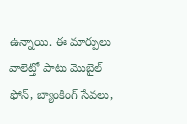ఉన్నాయి. ఈ మార్పులు వాలెట్తో పాటు మొబైల్ ఫోన్, బ్యాంకింగ్ సేవలు,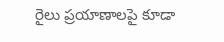రైలు ప్రయాణాలపై కూడా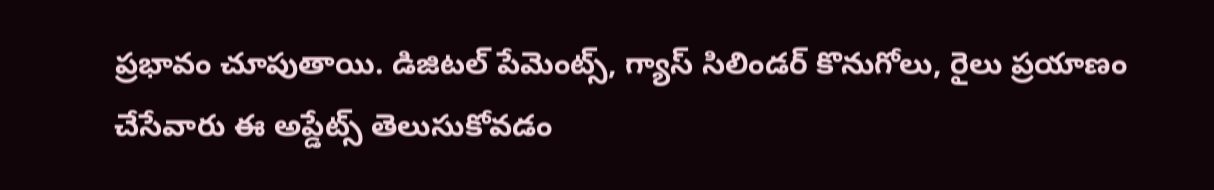ప్రభావం చూపుతాయి. డిజిటల్ పేమెంట్స్, గ్యాస్ సిలిండర్ కొనుగోలు, రైలు ప్రయాణం చేసేవారు ఈ అప్డేట్స్ తెలుసుకోవడం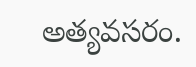అత్యవసరం.